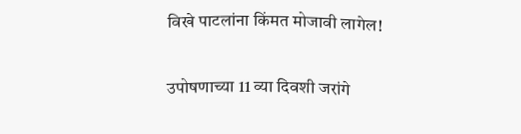विखे पाटलांना किंमत मोजावी लागेल!

उपोषणाच्या 11 व्या दिवशी जरांगे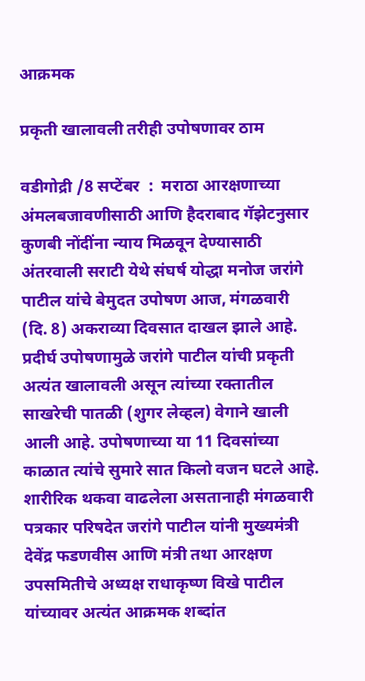आक्रमक

प्रकृती खालावली तरीही उपोषणावर ठाम

वडीगोद्री /8 सप्टेंबर  :  मराठा आरक्षणाच्या अंमलबजावणीसाठी आणि हैदराबाद गॅझेटनुसार कुणबी नोंदींना न्याय मिळवून देण्यासाठी अंतरवाली सराटी येथे संघर्ष योद्धा मनोज जरांगे पाटील यांचे बेमुदत उपोषण आज, मंगळवारी (दि. 8) अकराव्या दिवसात दाखल झाले आहे. प्रदीर्घ उपोषणामुळे जरांगे पाटील यांची प्रकृती अत्यंत खालावली असून त्यांच्या रक्तातील साखरेची पातळी (शुगर लेव्हल) वेगाने खाली आली आहे. उपोषणाच्या या 11 दिवसांच्या काळात त्यांचे सुमारे सात किलो वजन घटले आहे. शारीरिक थकवा वाढलेला असतानाही मंगळवारी पत्रकार परिषदेत जरांगे पाटील यांनी मुख्यमंत्री देवेंद्र फडणवीस आणि मंत्री तथा आरक्षण उपसमितीचे अध्यक्ष राधाकृष्ण विखे पाटील यांच्यावर अत्यंत आक्रमक शब्दांत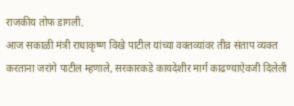राजकीय तोफ डागली.
आज सकाळी मंत्री राधाकृष्ण विखे पाटील यांच्या वक्तव्यांवर तीव्र संताप व्यक्त करताना जरांगे पाटील म्हणाले, सरकारकडे कायदेशीर मार्ग काढण्याऐवजी दिलेली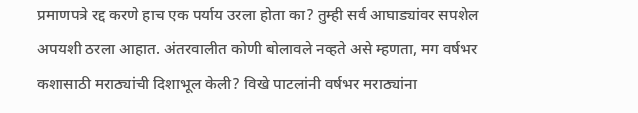प्रमाणपत्रे रद्द करणे हाच एक पर्याय उरला होता का? तुम्ही सर्व आघाड्यांवर सपशेल अपयशी ठरला आहात. अंतरवालीत कोणी बोलावले नव्हते असे म्हणता, मग वर्षभर कशासाठी मराठ्यांची दिशाभूल केली? विखे पाटलांनी वर्षभर मराठ्यांना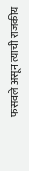फसवले असून त्याची राजकीय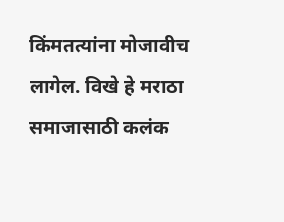किंमतत्यांना मोजावीच लागेल. विखे हे मराठा समाजासाठी कलंक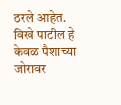ठरले आहेत. विखे पाटील हे केवळ पैशाच्या जोरावर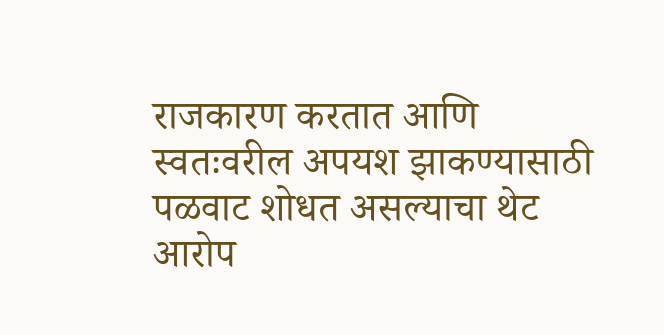राजकारण करतात आणि स्वतःवरील अपयश झाकण्यासाठी पळवाट शोधत असल्याचा थेट आरोप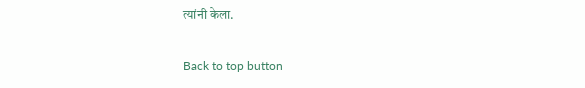त्यांनी केला.

Back to top button